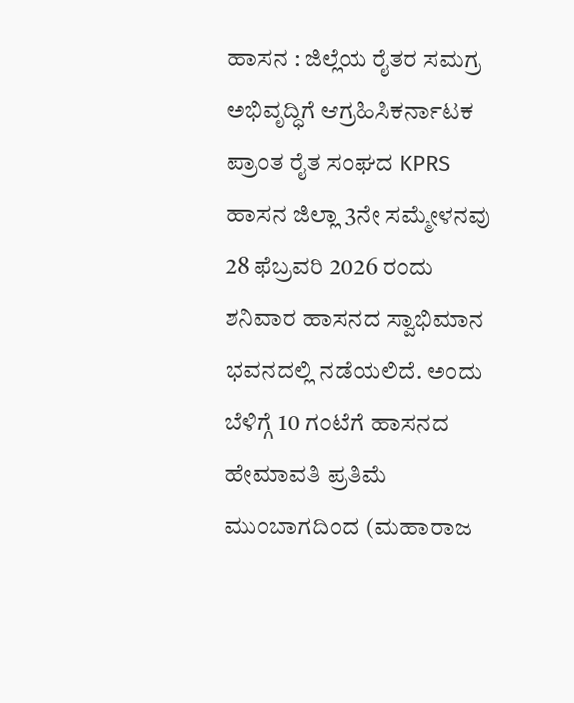ಹಾಸನ : ಜಿಲ್ಲೆಯ ರೈತರ ಸಮಗ್ರ ಅಭಿವೃದ್ಧಿಗೆ ಆಗ್ರಹಿಸಿಕರ್ನಾಟಕ ಪ್ರಾಂತ ರೈತ ಸಂಘದ KPRS ಹಾಸನ ಜಿಲ್ಲಾ 3ನೇ ಸಮ್ಮೇಳನವು 28 ಫೆಬ್ರವರಿ 2026 ರಂದು ಶನಿವಾರ ಹಾಸನದ ಸ್ವಾಭಿಮಾನ ಭವನದಲ್ಲಿ ನಡೆಯಲಿದೆ. ಅಂದು ಬೆಳಿಗ್ಗೆ 10 ಗಂಟೆಗೆ ಹಾಸನದ ಹೇಮಾವತಿ ಪ್ರತಿಮೆ ಮುಂಬಾಗದಿಂದ (ಮಹಾರಾಜ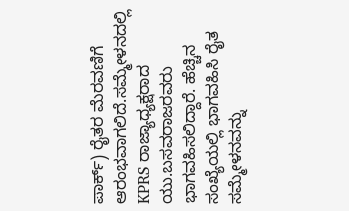ಪಾರ್ಕ್) ರೈತರ ಮೆರವಣಿಗೆ ಆರಂಭವಾಗಲಿದೆ.ಸಮ್ಮೇಳನದಲ್ಲಿ KPRS ರಾಜ್ಯಾಧ್ಯಕ್ಷರಾದ ಯು.ಬಸವರಾಜರವರು ಭಾಗವಹಿಸಲಿದ್ದಾರೆ. ಹೆಚ್ಚಿನ ಸಂಖ್ಯೆಯಲ್ಲಿ ಭಾಗವಹಿಸಿ ರೈತ ಸಮ್ಮೇಳನವನ್ನು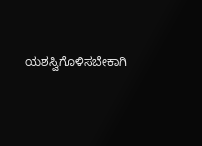ಯಶಸ್ವಿಗೊಳಿಸಬೇಕಾಗಿ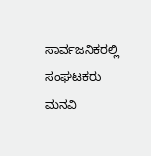ಸಾರ್ವಜನಿಕರಲ್ಲಿ ಸಂಘಟಕರು ಮನವಿ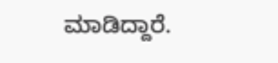ಮಾಡಿದ್ದಾರೆ.